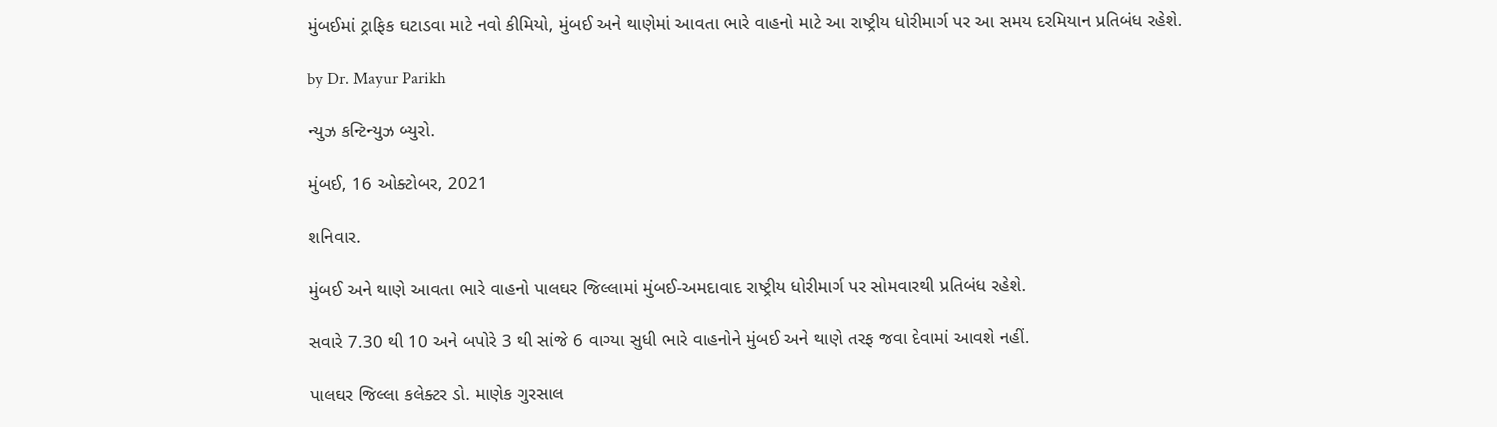મુંબઈમાં ટ્રાફિક ઘટાડવા માટે નવો કીમિયો, મુંબઈ અને થાણેમાં આવતા ભારે વાહનો માટે આ રાષ્ટ્રીય ધોરીમાર્ગ પર આ સમય દરમિયાન પ્રતિબંધ રહેશે.

by Dr. Mayur Parikh

ન્યુઝ કન્ટિન્યુઝ બ્યુરો.

મુંબઈ, 16 ઓક્ટોબર, 2021

શનિવાર.

મુંબઈ અને થાણે આવતા ભારે વાહનો પાલઘર જિલ્લામાં મુંબઈ-અમદાવાદ રાષ્ટ્રીય ધોરીમાર્ગ પર સોમવારથી પ્રતિબંધ રહેશે.

સવારે 7.30 થી 10 અને બપોરે 3 થી સાંજે 6 વાગ્યા સુધી ભારે વાહનોને મુંબઈ અને થાણે તરફ જવા દેવામાં આવશે નહીં.

પાલઘર જિલ્લા કલેક્ટર ડો. માણેક ગુરસાલ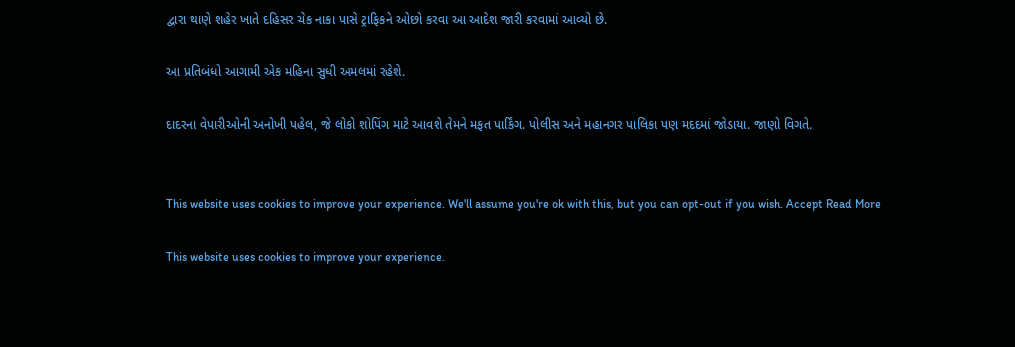દ્વારા થાણે શહેર ખાતે દહિસર ચેક નાકા પાસે ટ્રાફિકને ઓછો કરવા આ આદેશ જારી કરવામાં આવ્યો છે.

આ પ્રતિબંધો આગામી એક મહિના સુધી અમલમાં રહેશે.

દાદરના વેપારીઓની અનોખી પહેલ, જે લોકો શોપિંગ માટે આવશે તેમને મફત પાર્કિંગ. પોલીસ અને મહાનગર પાલિકા પણ મદદમાં જોડાયા. જાણો વિગતે.


This website uses cookies to improve your experience. We'll assume you're ok with this, but you can opt-out if you wish. Accept Read More

This website uses cookies to improve your experience.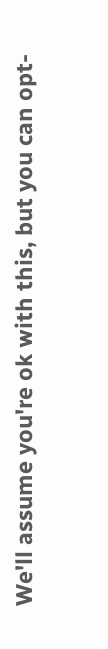We'll assume you're ok with this, but you can opt-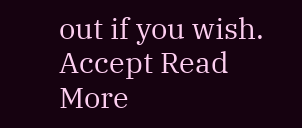out if you wish. Accept Read More